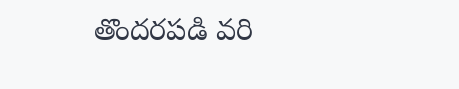తొందరపడి వరి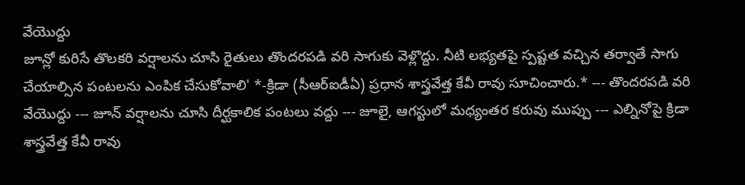వేయొద్దు
జూన్లో కురిసే తొలకరి వర్షాలను చూసి రైతులు తొందరపడి వరి సాగుకు వెళ్లొద్దు. నీటి లభ్యతపై స్పష్టత వచ్చిన తర్వాతే సాగు చేయాల్సిన పంటలను ఎంపిక చేసుకోవాలి' *-క్రిడా (సీఆర్ఐడీఏ) ప్రధాన శాస్త్రవేత్త కేవీ రావు సూచించారు.* --- తొందరపడి వరి వేయొద్దు --- జూన్ వర్షాలను చూసి దీర్ఘకాలిక పంటలు వద్దు --- జూలై, ఆగస్టులో మధ్యంతర కరువు ముప్పు --- ఎల్నినోపై క్రిడా శాస్త్రవేత్త కేవీ రావు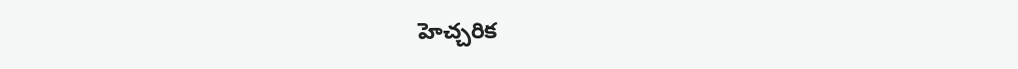హెచ్చరిక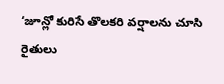‘జూన్లో కురిసే తొలకరి వర్షాలను చూసి రైతులు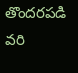తొందరపడి వరి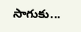సాగుకు...